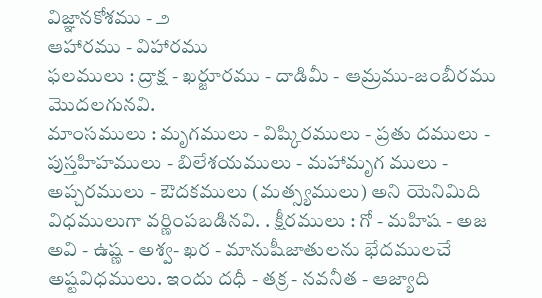విజ్ఞానకోశము - ౨
ఆహారము - విహారము
ఫలములు : ద్రాక్ష - ఖర్జూరము - దాడిమీ - ఆమ్రము-జంబీరము మొదలగునవి.
మాంసములు : మృగములు - విష్కిరములు - ప్రతు దములు - పుస్తహిహములు - బిలేశయములు - మహామృగ ములు - అప్చరములు - ఔదకములు (మత్స్యములు) అని యెనిమిది విధములుగా వర్ణింపబడినవి. . క్షీరములు : గో - మహిష - అజ అవి - ఉష్ణ - అశ్వ- ఖర - మానుషీజాతులను భేదములచే అష్టవిధములు. ఇందు దధీ - తక్ర - నవనీత - ఆజ్యాది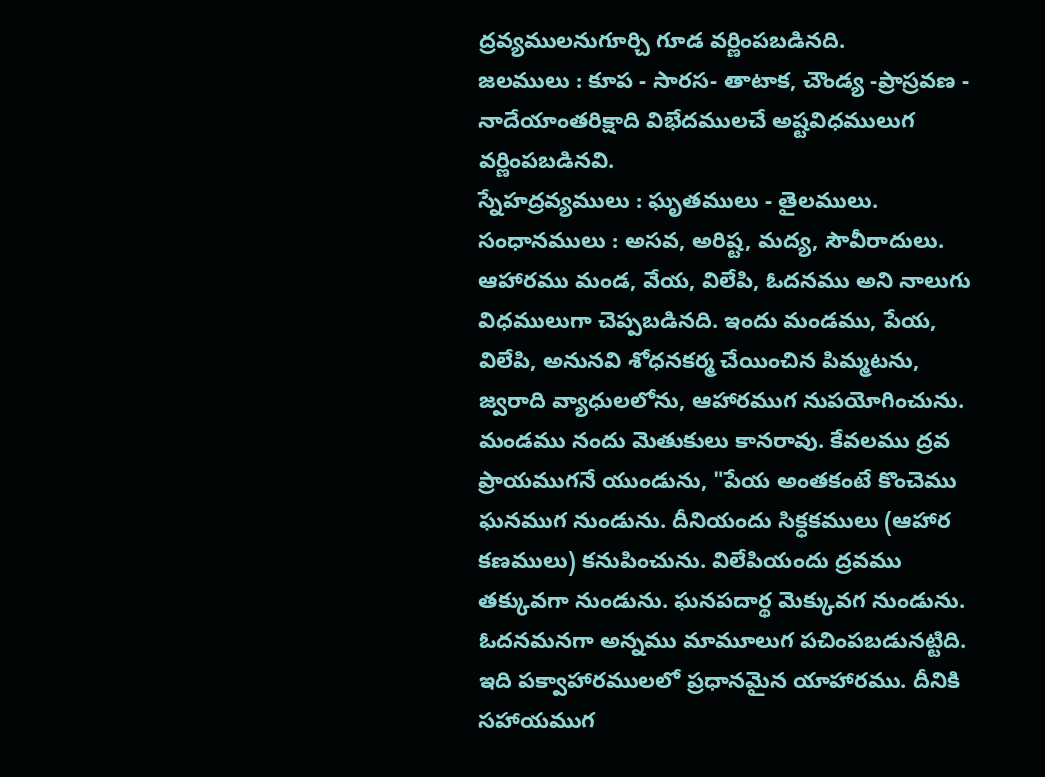ద్రవ్యములనుగూర్చి గూడ వర్ణింపబడినది.
జలములు : కూప - సారస- తాటాక, చౌండ్య -ప్రాస్రవణ - నాదేయాంతరిక్షాది విభేదములచే అష్టవిధములుగ వర్ణింపబడినవి.
స్నేహద్రవ్యములు : ఘృతములు - తైలములు.
సంధానములు : అసవ, అరిష్ట, మద్య, సౌవీరాదులు.
ఆహారము మండ, వేయ, విలేపి, ఓదనము అని నాలుగు విధములుగా చెప్పబడినది. ఇందు మండము, పేయ, విలేపి, అనునవి శోధనకర్మ చేయించిన పిమ్మటను, జ్వరాది వ్యాధులలోను, ఆహారముగ నుపయోగించును. మండము నందు మెతుకులు కానరావు. కేవలము ద్రవ ప్రాయముగనే యుండును, "పేయ అంతకంటే కొంచెము ఘనముగ నుండును. దీనియందు సిక్ధకములు (ఆహార కణములు) కనుపించును. విలేపియందు ద్రవము తక్కువగా నుండును. ఘనపదార్థ మెక్కువగ నుండును. ఓదనమనగా అన్నము మామూలుగ పచింపబడునట్టిది. ఇది పక్వాహారములలో ప్రధానమైన యాహారము. దీనికి సహాయముగ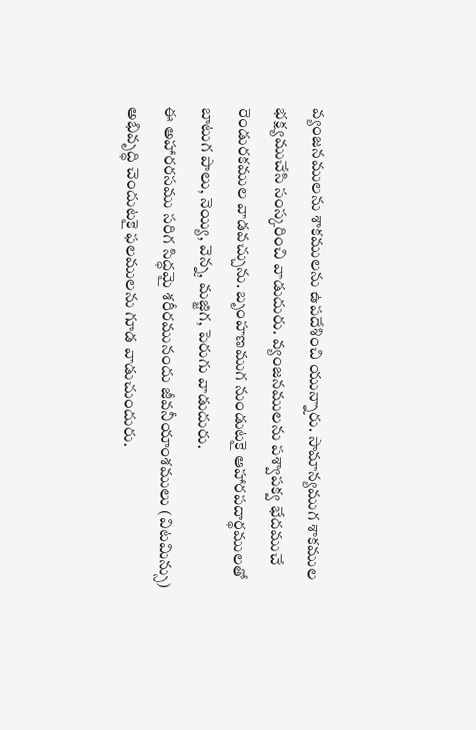వ్యంజనములను శాకములను ఉపదేశించి యున్నారు. సామాన్యముగ శాకముల భక్ష్యముచేసి సంస్కరించి వాడుదురు. వ్యంజనములను పశ్వాపక్వ భేదముచే రెండురకముల వాడవచ్చును. బృంహణముగ నుండుటకై ఆహారపదార్థములతో బాటుగ పాలు, నెయ్యి, వెన్న, మజ్జిగ, పెరుగు వాడుదురు.
ఈ అహారరసము సరిగ సిద్ధమై శరీరమునందు జీవనీయాంశములు (విటమిన్సు) అభివృద్ధి చెందుటకై ఫలములను గూడ వాడుచుందురు.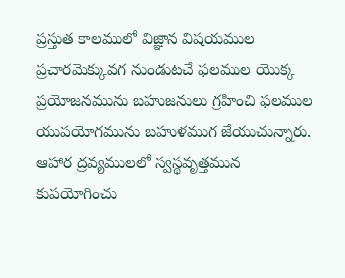ప్రస్తుత కాలములో విజ్ఞాన విషయముల ప్రచారమెక్కువగ నుండుటచే ఫలముల యొక్క ప్రయోజనమును బహుజనులు గ్రహించి ఫలముల యుపయోగమును బహుళముగ జేయుచున్నారు.
ఆహార ద్రవ్యములలో స్వస్థవృత్తమున కుపయోగించు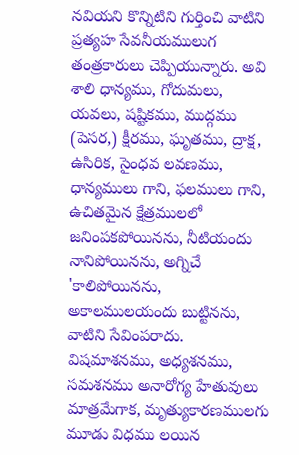నవియని కొన్నిటిని గుర్తించి వాటిని ప్రత్యహ సేవనీయములుగ తంత్రకారులు చెప్పియున్నారు. అవి శాలి ధాన్యము, గోదుమలు, యవలు, షష్టికము, ముద్గము (పెసర,) క్షీరము, ఘృతము, ద్రాక్ష, ఉసిరిక, సైంధవ లవణము,
ధాన్యములు గాని, ఫలములు గాని, ఉచితమైన క్షేత్రములలో జనింపకపోయినను, నీటియందు నానిపోయినను, అగ్నిచే 'కాలిపోయినను, అకాలములయందు బుట్టినను, వాటిని సేవింపరాదు.
విషమాశనము, అధ్యశనము, సమశనము అనారోగ్య హేతువులు మాత్రమేగాక, మృత్యుకారణములగు మూడు విధము లయిన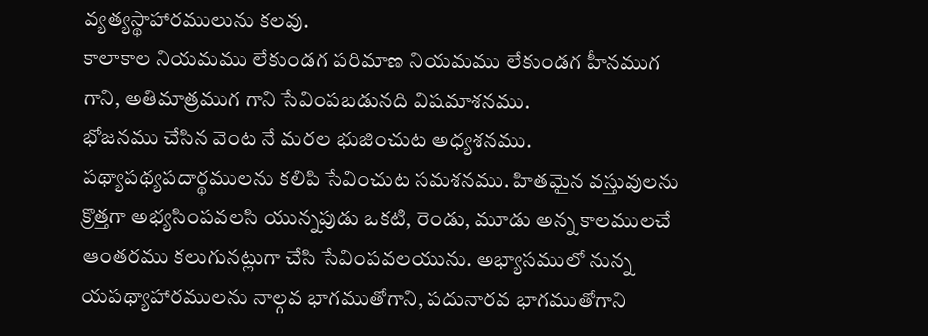వ్యత్యస్థాహారములును కలవు.
కాలాకాల నియమము లేకుండగ పరిమాణ నియమము లేకుండగ హీనముగ గాని, అతిమాత్రముగ గాని సేవింపబడునది విషమాశనము.
భోజనము చేసిన వెంట నే మరల భుజించుట అధ్యశనము. పథ్యాపథ్యపదార్థములను కలిపి సేవించుట సమశనము. హితమైన వస్తువులను క్రొత్తగా అభ్యసింపవలసి యున్నపుడు ఒకటి, రెండు, మూడు అన్న కాలములచే ఆంతరము కలుగునట్లుగా చేసి సేవింపవలయును. అభ్యాసములో నున్న యపథ్యాహారములను నాల్గవ భాగముతోగాని, పదునారవ భాగముతోగాని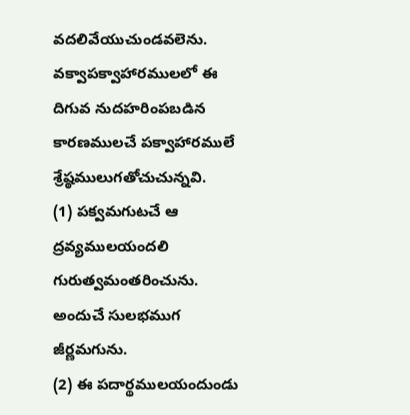వదలివేయుచుండవలెను.
వక్వాపక్వాహారములలో ఈ దిగువ నుదహరింపబడిన కారణములచే పక్వాహారములే శ్రేష్ఠములుగతోచుచున్నవి.
(1) పక్వమగుటచే ఆ ద్రవ్యములయందలి గురుత్వమంతరించును. అందుచే సులభముగ జీర్ణమగును.
(2) ఈ పదార్థములయందుండు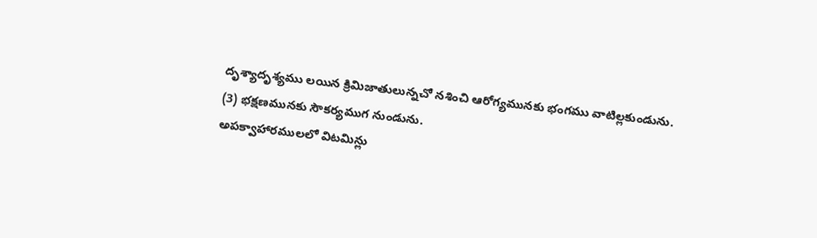దృశ్యాదృశ్యము లయిన క్రిమిజాతులున్నచో నశించి ఆరోగ్యమునకు భంగము వాటిల్లకుండును.
(3) భక్షణమునకు సౌకర్యముగ నుండును.
అపక్వాహారములలో విటమిన్లు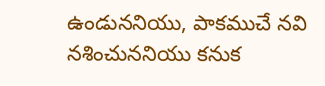ఉండుననియు, పాకముచే నవి నశించుననియు కనుక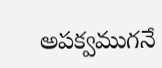అపక్వముగనే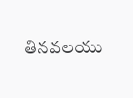తినవలయు